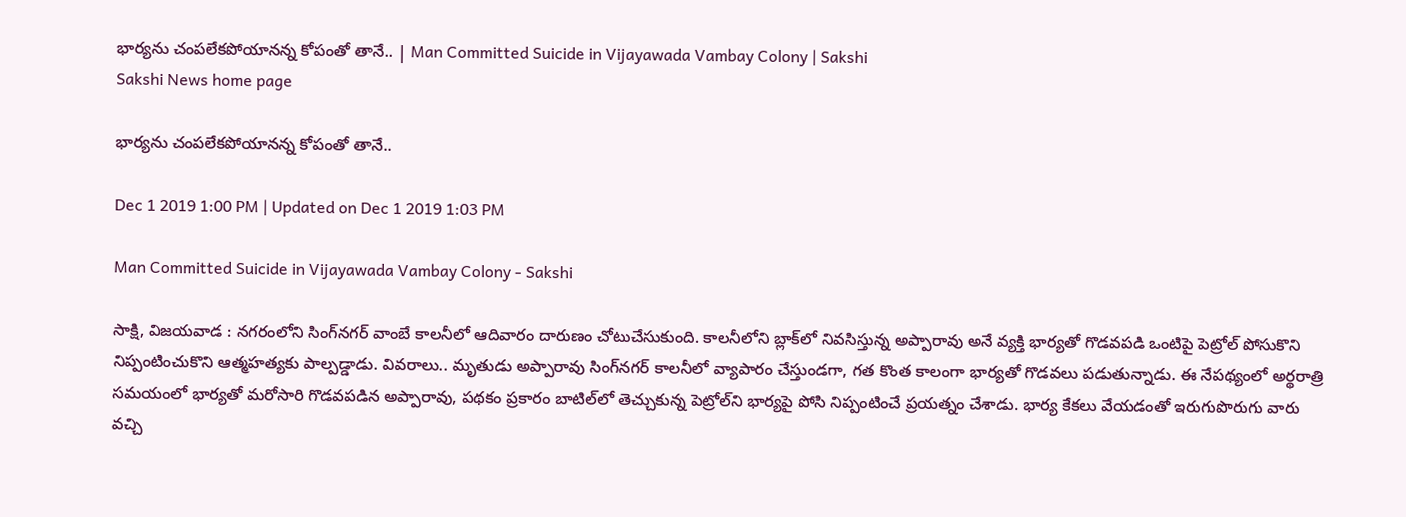భార్యను చంపలేకపోయానన్న కోపంతో తానే.. | Man Committed Suicide in Vijayawada Vambay Colony | Sakshi
Sakshi News home page

భార్యను చంపలేకపోయానన్న కోపంతో తానే..

Dec 1 2019 1:00 PM | Updated on Dec 1 2019 1:03 PM

Man Committed Suicide in Vijayawada Vambay Colony - Sakshi

సాక్షి, విజయవాడ : నగరంలోని సింగ్‌నగర్‌ వాంబే కాలనీలో ఆదివారం దారుణం చోటుచేసుకుంది. కాలనీలోని బ్లాక్‌లో నివసిస్తున్న అప్పారావు అనే వ్యక్తి భార్యతో గొడవపడి ఒంటిపై పెట్రోల్‌ పోసుకొని నిప్పంటించుకొని ఆత్మహత్యకు పాల్పడ్డాడు. వివరాలు.. మృతుడు అప్పారావు సింగ్‌నగర్‌ కాలనీలో వ్యాపారం చేస్తుండగా, గత కొంత కాలంగా భార్యతో గొడవలు పడుతున్నాడు. ఈ నేపథ్యంలో అర్థరాత్రి సమయంలో భార్యతో మరోసారి గొడవపడిన అప్పారావు, పథకం ప్రకారం బాటిల్‌లో తెచ్చుకున్న పెట్రోల్‌ని భార్యపై పోసి నిప్పంటించే ప్రయత్నం చేశాడు. భార్య కేకలు వేయడంతో ఇరుగుపొరుగు వారు వచ్చి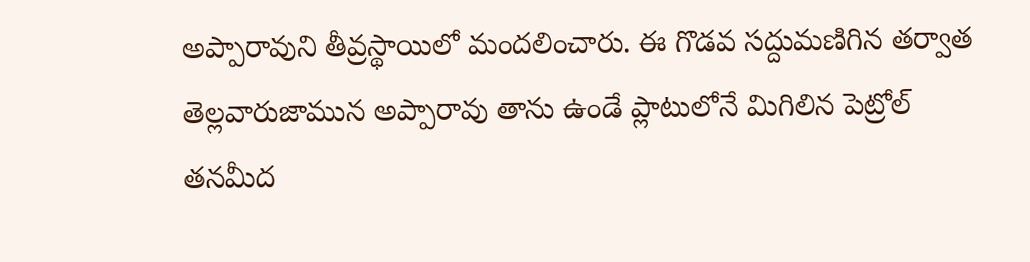అప్పారావుని తీవ్రస్థాయిలో మందలించారు. ఈ గొడవ సద్దుమణిగిన తర్వాత తెల్లవారుజామున అప్పారావు తాను ఉండే ప్లాటులోనే మిగిలిన పెట్రోల్‌ తనమీద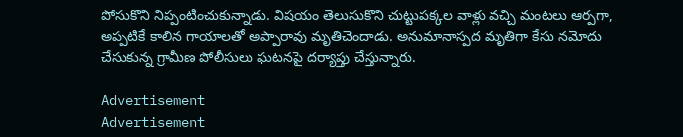పోసుకొని నిప్పంటించుకున్నాడు. విషయం తెలుసుకొని చుట్టుపక్కల వాళ్లు వచ్చి మంటలు ఆర్పగా, అప్పటికే కాలిన గాయాలతో అప్పారావు మృతిచెందాడు. అనుమానాస్పద మృతిగా కేసు నమోదు చేసుకున్న గ్రామీణ పోలీసులు ఘటనపై దర్యాప్తు చేస్తున్నారు.

Advertisement
Advertisement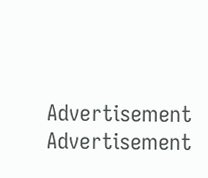Advertisement
Advertisement